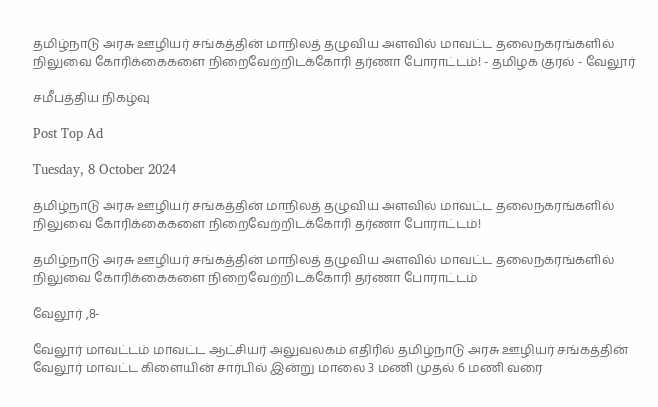தமிழ்நாடு அரசு ஊழியர் சங்கத்தின் மாநிலத் தழுவிய அளவில் மாவட்ட தலைநகரங்களில் நிலுவை கோரிக்கைகளை நிறைவேற்றிடக்கோரி தர்ணா போராட்டம்! - தமிழக குரல் - வேலூர்

சமீபத்திய நிகழ்வு

Post Top Ad

Tuesday, 8 October 2024

தமிழ்நாடு அரசு ஊழியர் சங்கத்தின் மாநிலத் தழுவிய அளவில் மாவட்ட தலைநகரங்களில் நிலுவை கோரிக்கைகளை நிறைவேற்றிடக்கோரி தர்ணா போராட்டம்!

தமிழ்நாடு அரசு ஊழியர் சங்கத்தின் மாநிலத் தழுவிய அளவில் மாவட்ட தலைநகரங்களில் நிலுவை கோரிக்கைகளை நிறைவேற்றிடக்கோரி தர்ணா போராட்டம்

வேலூர் ,8-

வேலூர் மாவட்டம் மாவட்ட ஆட்சியர் அலுவலகம் எதிரில் தமிழ்நாடு அரசு ஊழியர் சங்கத்தின் வேலூர் மாவட்ட கிளையின் சார்பில் இன்று மாலை 3 மணி முதல் 6 மணி வரை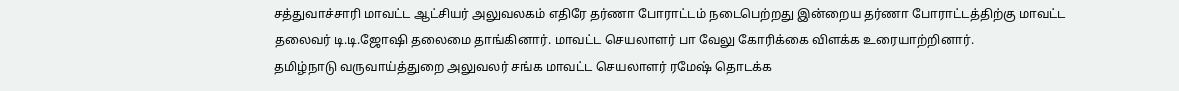சத்துவாச்சாரி மாவட்ட ஆட்சியர் அலுவலகம் எதிரே தர்ணா போராட்டம் நடைபெற்றது இன்றைய தர்ணா போராட்டத்திற்கு மாவட்ட தலைவர் டி.டி.ஜோஷி தலைமை தாங்கினார். மாவட்ட செயலாளர் பா வேலு கோரிக்கை விளக்க உரையாற்றினார்.
தமிழ்நாடு வருவாய்த்துறை அலுவலர் சங்க மாவட்ட செயலாளர் ரமேஷ் தொடக்க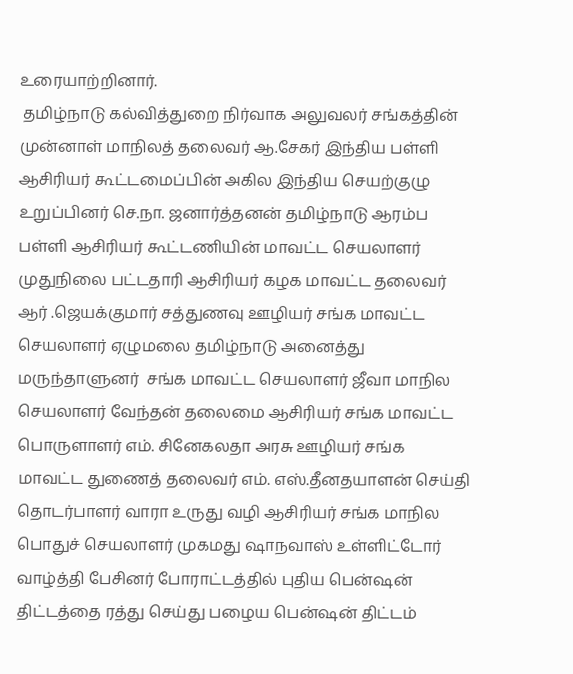உரையாற்றினார்.
 தமிழ்நாடு கல்வித்துறை நிர்வாக அலுவலர் சங்கத்தின் முன்னாள் மாநிலத் தலைவர் ஆ.சேகர் இந்திய பள்ளி ஆசிரியர் கூட்டமைப்பின் அகில இந்திய செயற்குழு உறுப்பினர் செ.நா. ஜனார்த்தனன் தமிழ்நாடு ஆரம்ப பள்ளி ஆசிரியர் கூட்டணியின் மாவட்ட செயலாளர் முதுநிலை பட்டதாரி ஆசிரியர் கழக மாவட்ட தலைவர் ஆர் .ஜெயக்குமார் சத்துணவு ஊழியர் சங்க மாவட்ட செயலாளர் ஏழுமலை தமிழ்நாடு அனைத்து மருந்தாளுனர்  சங்க மாவட்ட செயலாளர் ஜீவா மாநில செயலாளர் வேந்தன் தலைமை ஆசிரியர் சங்க மாவட்ட பொருளாளர் எம். சினேகலதா அரசு ஊழியர் சங்க மாவட்ட துணைத் தலைவர் எம். எஸ்.தீனதயாளன் செய்தி தொடர்பாளர் வாரா உருது வழி ஆசிரியர் சங்க மாநில பொதுச் செயலாளர் முகமது ஷாநவாஸ் உள்ளிட்டோர் வாழ்த்தி பேசினர் போராட்டத்தில் புதிய பென்ஷன் திட்டத்தை ரத்து செய்து பழைய பென்ஷன் திட்டம்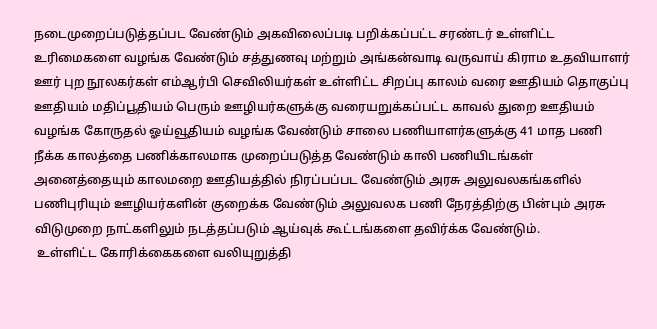நடைமுறைப்படுத்தப்பட வேண்டும் அகவிலைப்படி பறிக்கப்பட்ட சரண்டர் உள்ளிட்ட  உரிமைகளை வழங்க வேண்டும் சத்துணவு மற்றும் அங்கன்வாடி வருவாய் கிராம உதவியாளர் ஊர் புற நூலகர்கள் எம்ஆர்பி செவிலியர்கள் உள்ளிட்ட சிறப்பு காலம் வரை ஊதியம் தொகுப்பு ஊதியம் மதிப்பூதியம் பெரும் ஊழியர்களுக்கு வரையறுக்கப்பட்ட காவல் துறை ஊதியம் வழங்க கோருதல் ஓய்வூதியம் வழங்க வேண்டும் சாலை பணியாளர்களுக்கு 41 மாத பணி நீக்க காலத்தை பணிக்காலமாக முறைப்படுத்த வேண்டும் காலி பணியிடங்கள் அனைத்தையும் காலமறை ஊதியத்தில் நிரப்பப்பட வேண்டும் அரசு அலுவலகங்களில் பணிபுரியும் ஊழியர்களின் குறைக்க வேண்டும் அலுவலக பணி நேரத்திற்கு பின்பும் அரசு விடுமுறை நாட்களிலும் நடத்தப்படும் ஆய்வுக் கூட்டங்களை தவிர்க்க வேண்டும்.
 உள்ளிட்ட கோரிக்கைகளை வலியுறுத்தி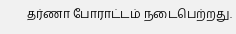தர்ணா போராட்டம் நடைபெற்றது.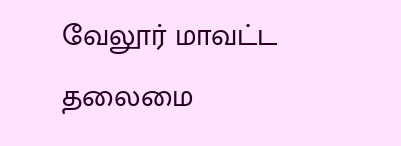வேலூர் மாவட்ட தலைமை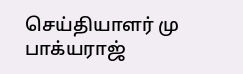செய்தியாளர் மு பாக்யராஜ்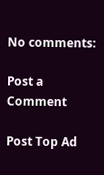No comments:

Post a Comment

Post Top Ad